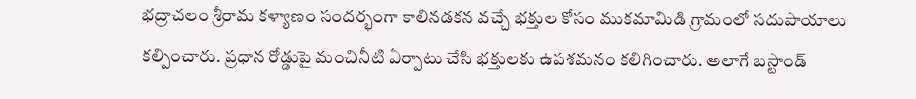భద్రాచలం శ్రీరామ కళ్యాణం సందర్భంగా కాలినడకన వచ్చే భక్తుల కోసం ముకమామిడి గ్రామంలో సదుపాయాలు కల్పించారు. ప్రధాన రోడ్డుపై మంచినీటి ఏర్పాటు చేసి భక్తులకు ఉపశమనం కలిగించారు. అలాగే బస్టాండ్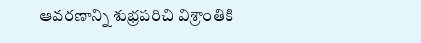ఆవరణాన్ని శుభ్రపరిచి విశ్రాంతికి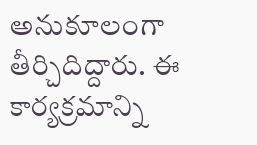అనుకూలంగా తీర్చిదిద్దారు. ఈ కార్యక్రమాన్ని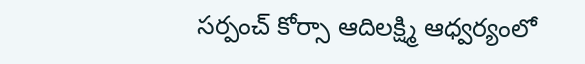సర్పంచ్ కోర్సా ఆదిలక్ష్మి ఆధ్వర్యంలో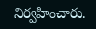నిర్వహించారు.